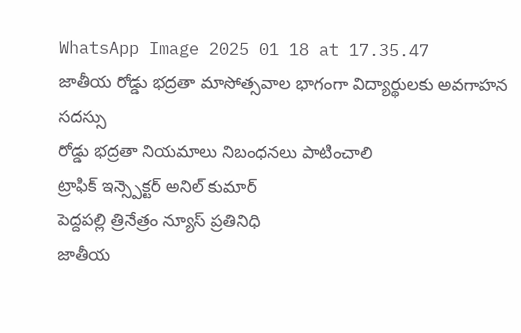WhatsApp Image 2025 01 18 at 17.35.47
జాతీయ రోడ్డు భద్రతా మాసోత్సవాల భాగంగా విద్యార్థులకు అవగాహన సదస్సు
రోడ్డు భద్రతా నియమాలు నిబంధనలు పాటించాలి
ట్రాఫిక్ ఇన్స్పెక్టర్ అనిల్ కుమార్
పెద్దపల్లి త్రినేత్రం న్యూస్ ప్రతినిధి
జాతీయ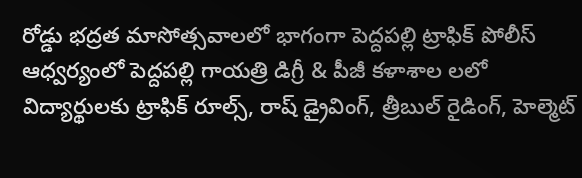రోడ్డు భద్రత మాసోత్సవాలలో భాగంగా పెద్దపల్లి ట్రాఫిక్ పోలీస్ ఆధ్వర్యంలో పెద్దపల్లి గాయత్రి డిగ్రీ & పీజీ కళాశాల లలో విద్యార్థులకు ట్రాఫిక్ రూల్స్, రాష్ డ్రైవింగ్, త్రీబుల్ రైడింగ్, హెల్మెట్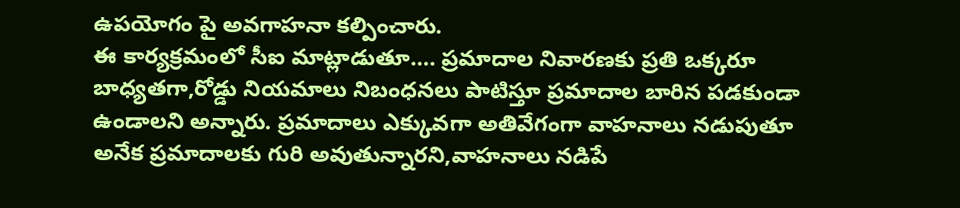ఉపయోగం పై అవగాహనా కల్పించారు.
ఈ కార్యక్రమంలో సీఐ మాట్లాడుతూ…. ప్రమాదాల నివారణకు ప్రతి ఒక్కరూ బాధ్యతగా,రోడ్డు నియమాలు నిబంధనలు పాటిస్తూ ప్రమాదాల బారిన పడకుండా ఉండాలని అన్నారు. ప్రమాదాలు ఎక్కువగా అతివేగంగా వాహనాలు నడుపుతూ అనేక ప్రమాదాలకు గురి అవుతున్నారని,వాహనాలు నడిపే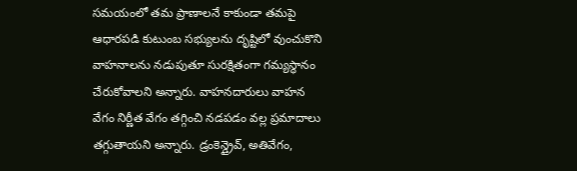సమయంలో తమ ప్రాణాలనే కాకుండా తమపై ఆధారపడి కుటుంబ సభ్యులను దృష్టిలో వుంచుకొని వాహనాలను నడుపుతూ సురక్షితంగా గమ్యస్థానం చేరుకోవాలని అన్నారు. వాహనదారులు వాహన వేగం నిర్ణీత వేగం తగ్గించి నడపడం వల్ల ప్రమాదాలు తగ్గుతాయని అన్నారు. డ్రంకెన్డ్రైవ్, అతివేగం,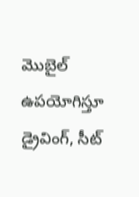మొబైల్ ఉపయోగిస్తూ డ్రైవింగ్, సీట్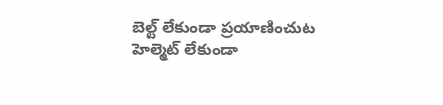బెల్ట్ లేకుండా ప్రయాణించుట హెల్మెట్ లేకుండా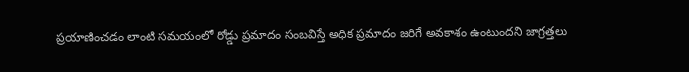ప్రయాణించడం లాంటి సమయంలో రోడ్డు ప్రమాదం సంబవిస్తే అధిక ప్రమాదం జరిగే అవకాశం ఉంటుందని జాగ్రత్తలు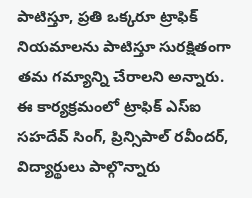పాటిస్తూ, ప్రతి ఒక్కరూ ట్రాఫిక్ నియమాలను పాటిస్తూ సురక్షితంగా తమ గమ్యాన్ని చేరాలని అన్నారు.
ఈ కార్యక్రమంలో ట్రాఫిక్ ఎస్ఐ సహదేవ్ సింగ్, ప్రిన్సిపాల్ రవీందర్, విద్యార్థులు పాల్గొన్నారు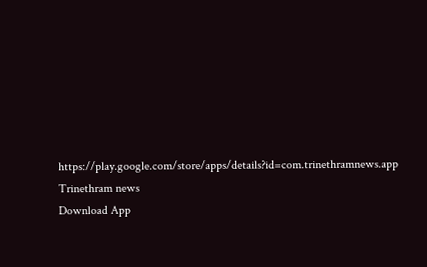https://play.google.com/store/apps/details?id=com.trinethramnews.app
Trinethram news
Download App